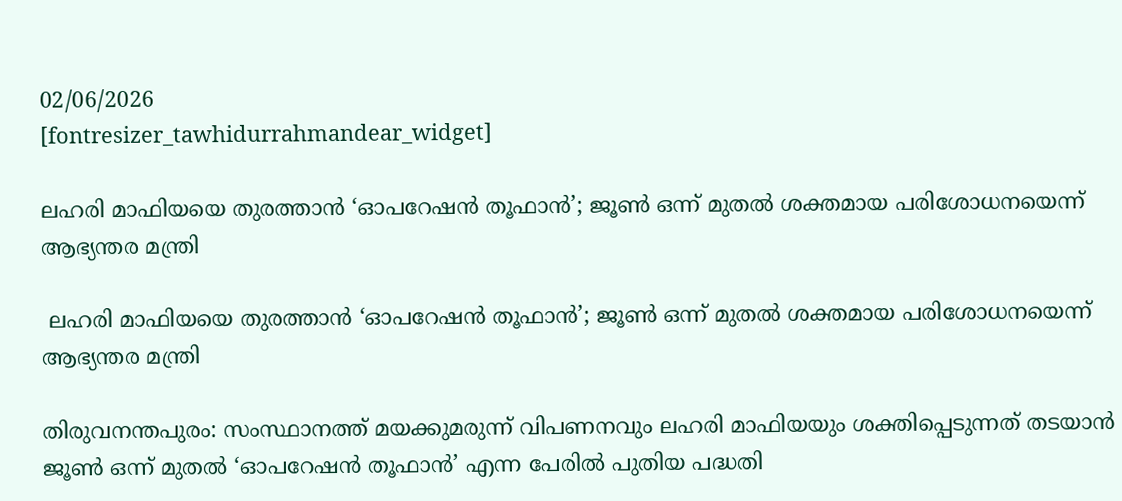02/06/2026
[fontresizer_tawhidurrahmandear_widget]

ലഹരി മാഫിയയെ തുരത്താൻ ‘ഓപറേഷൻ തൂഫാൻ’; ജൂൺ ഒന്ന് മുതൽ ശക്തമായ പരിശോധനയെന്ന് ആഭ്യന്തര മന്ത്രി

 ലഹരി മാഫിയയെ തുരത്താൻ ‘ഓപറേഷൻ തൂഫാൻ’; ജൂൺ ഒന്ന് മുതൽ ശക്തമായ പരിശോധനയെന്ന് ആഭ്യന്തര മന്ത്രി

തിരുവനന്തപുരം: സംസ്ഥാനത്ത് മയക്കുമരുന്ന് വിപണനവും ലഹരി മാഫിയയും ശക്തിപ്പെടുന്നത് തടയാൻ ജൂൺ ഒന്ന് മുതൽ ‘ഓപറേഷൻ തൂഫാൻ’ എന്ന പേരിൽ പുതിയ പദ്ധതി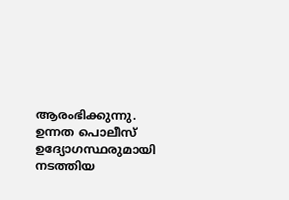ആരംഭിക്കുന്നു. ഉന്നത പൊലീസ് ഉദ്യോഗസ്ഥരുമായി നടത്തിയ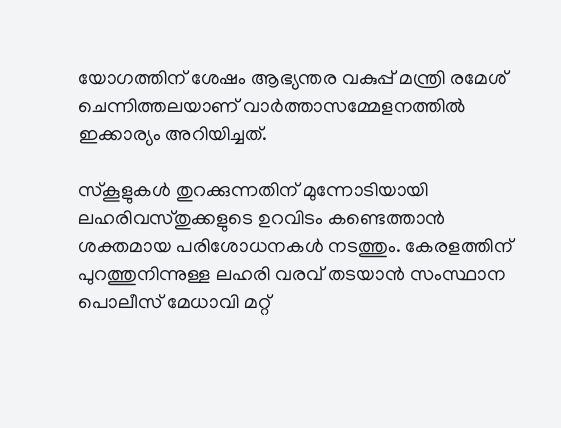യോഗത്തിന് ശേഷം ആഭ്യന്തര വകുപ്പ് മന്ത്രി രമേശ് ചെന്നിത്തലയാണ് വാർത്താസമ്മേളനത്തിൽ ഇക്കാര്യം അറിയിച്ചത്.

സ്‌കൂളുകൾ തുറക്കുന്നതിന് മുന്നോടിയായി ലഹരിവസ്തുക്കളുടെ ഉറവിടം കണ്ടെത്താൻ ശക്തമായ പരിശോധനകൾ നടത്തും. കേരളത്തിന് പുറത്തുനിന്നുള്ള ലഹരി വരവ് തടയാൻ സംസ്ഥാന പൊലീസ് മേധാവി മറ്റ്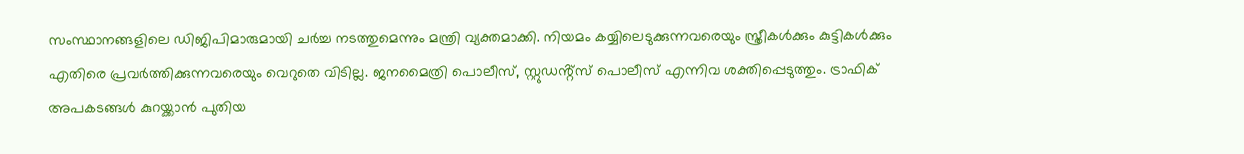സംസ്ഥാനങ്ങളിലെ ഡിജിപിമാരുമായി ചർച്ച നടത്തുമെന്നും മന്ത്രി വ്യക്തമാക്കി. നിയമം കയ്യിലെടുക്കുന്നവരെയും സ്ത്രീകൾക്കും കുട്ടികൾക്കും എതിരെ പ്രവർത്തിക്കുന്നവരെയും വെറുതെ വിടില്ല. ജനമൈത്രി പൊലീസ്, സ്റ്റുഡൻ്റ്സ് പൊലീസ് എന്നിവ ശക്തിപ്പെടുത്തും. ട്രാഫിക് അപകടങ്ങൾ കുറയ്ക്കാൻ പുതിയ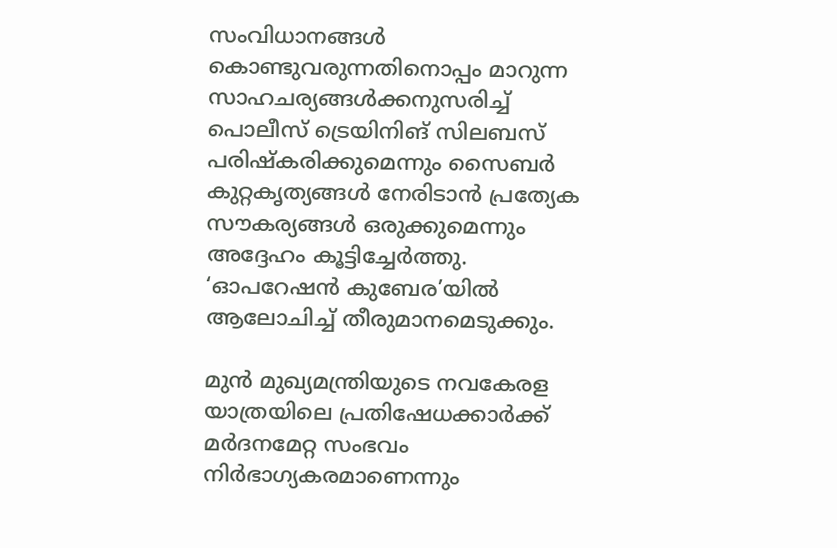സംവിധാനങ്ങൾ കൊണ്ടുവരുന്നതിനൊപ്പം മാറുന്ന സാഹചര്യങ്ങൾക്കനുസരിച്ച് പൊലീസ് ട്രെയിനിങ് സിലബസ് പരിഷ്കരിക്കുമെന്നും സൈബർ കുറ്റകൃത്യങ്ങൾ നേരിടാൻ പ്രത്യേക സൗകര്യങ്ങൾ ഒരുക്കുമെന്നും അദ്ദേഹം കൂട്ടിച്ചേർത്തു. ‘ഓപറേഷൻ കുബേര’യിൽ ആലോചിച്ച് തീരുമാനമെടുക്കും.

മുൻ മുഖ്യമന്ത്രിയുടെ നവകേരള യാത്രയിലെ പ്രതിഷേധക്കാർക്ക് മർദനമേറ്റ സംഭവം നിർഭാഗ്യകരമാണെന്നും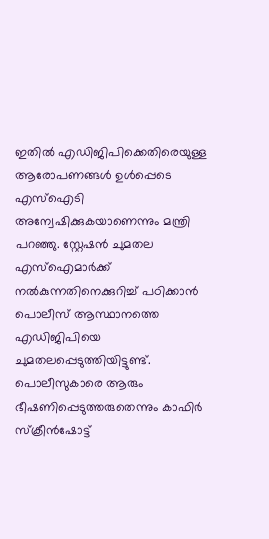ഇതിൽ എഡിജിപിക്കെതിരെയുള്ള ആരോപണങ്ങൾ ഉൾപ്പെടെ എസ്ഐടി അന്വേഷിക്കുകയാണെന്നും മന്ത്രി പറഞ്ഞു. സ്റ്റേഷൻ ചുമതല എസ്ഐമാർക്ക് നൽകുന്നതിനെക്കുറിച്ച് പഠിക്കാൻ പൊലീസ് ആസ്ഥാനത്തെ എഡിജിപിയെ ചുമതലപ്പെടുത്തിയിട്ടുണ്ട്. പൊലീസുകാരെ ആരും ഭീഷണിപ്പെടുത്തരുതെന്നും കാഫിർ സ്ക്രീൻഷോട്ട്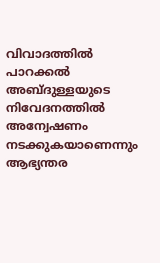വിവാദത്തിൽ പാറക്കൽ അബ്ദുള്ളയുടെ നിവേദനത്തിൽ അന്വേഷണം നടക്കുകയാണെന്നും ആഭ്യന്തര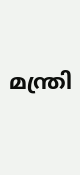മന്ത്രി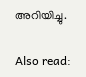അറിയിച്ചു.

Also read: